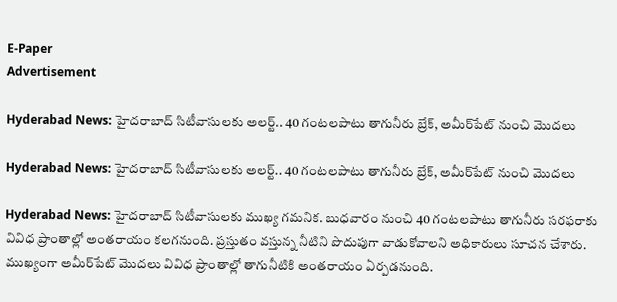E-Paper
Advertisement

Hyderabad News: హైదరాబాద్ సిటీవాసులకు అలర్ట్.. 40 గంటలపాటు తాగునీరు బ్రేక్, అమీర్‌‌పేట్ నుంచి మొదలు

Hyderabad News: హైదరాబాద్ సిటీవాసులకు అలర్ట్.. 40 గంటలపాటు తాగునీరు బ్రేక్, అమీర్‌‌పేట్ నుంచి మొదలు

Hyderabad News: హైదరాబాద్ సిటీవాసులకు ముఖ్య గమనిక. బుధవారం నుంచి 40 గంటలపాటు తాగునీరు సరఫరాకు వివిధ ప్రాంతాల్లో అంతరాయం కలగనుంది. ప్రస్తుతం వస్తున్న నీటిని పొదుపుగా వాడుకోవాలని అధికారులు సూచన చేశారు. ముఖ్యంగా అమీర్‌పేట్ మొదలు వివిధ ప్రాంతాల్లో తాగునీటికి అంతరాయం ఏర్పడనుంది.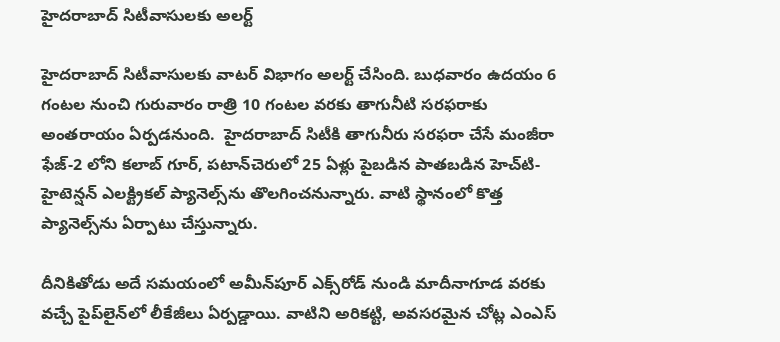హైదరాబాద్ సిటీవాసులకు అలర్ట్

హైదరాబాద్ సిటీవాసులకు వాటర్ విభాగం అలర్ట్ చేసింది. బుధవారం ఉదయం 6 గంటల నుంచి గురువారం రాత్రి 10 గంటల వరకు తాగునీటి సరఫరాకు అంతరాయం ఏర్పడనుంది.  హైద‌రాబాద్ సిటీకి తాగునీరు స‌ర‌ఫ‌రా చేసే మంజీరా ఫేజ్-2 లోని కలాబ్ గూర్, పటాన్‌చెరులో 25 ఏళ్లు పైబడిన పాతబడిన హెచ్‌టి-హైటెన్షన్ ఎలక్ట్రికల్ ప్యానెల్స్‌ను తొలగించనున్నారు. వాటి స్థానంలో కొత్త ప్యానెల్స్‌ను ఏర్పాటు చేస్తున్నారు.

దీనికితోడు అదే సమయంలో అమీన్‌పూర్ ఎక్స్‌రోడ్ నుండి మాదీనాగూడ వరకు వచ్చే పైప్‌లైన్‌లో లీకేజీలు ఏర్పడ్డాయి. వాటిని అరికట్టి, అవసరమైన చోట్ల ఎంఎస్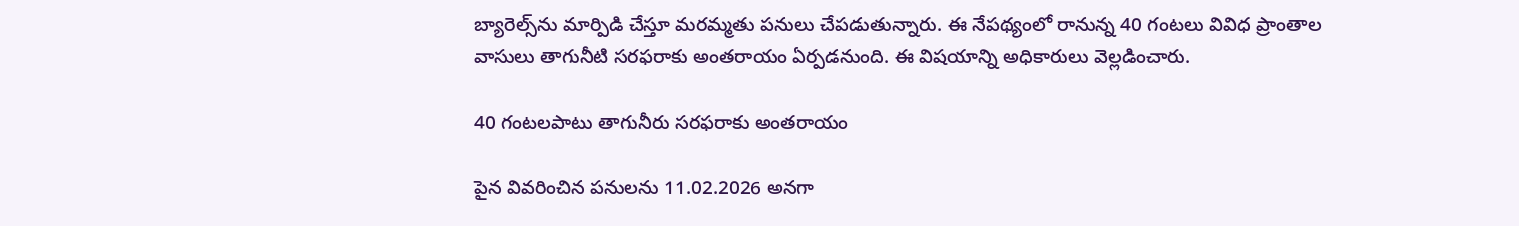బ్యారెల్స్‌ను మార్పిడి చేస్తూ మరమ్మతు పనులు చేపడుతున్నారు. ఈ నేపథ్యంలో రానున్న 40 గంటలు వివిధ ప్రాంతాల వాసులు తాగునీటి సరఫరాకు అంతరాయం ఏర్పడనుంది. ఈ విషయాన్ని అధికారులు వెల్లడించారు.

40 గంటలపాటు తాగునీరు సరఫరాకు అంతరాయం

పైన వివరించిన పనులను 11.02.2026 అనగా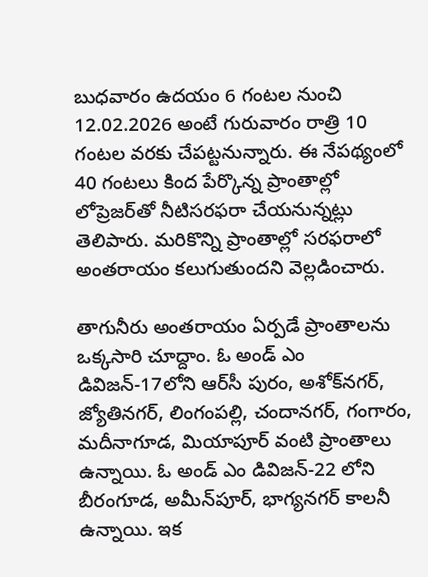బుధవారం ఉద‌యం 6 గంట‌ల‌ నుంచి 12.02.2026 అంటే గురువారం రాత్రి 10 గంట‌ల వ‌ర‌కు చేప‌ట్ట‌నున్నారు. ఈ నేపథ్యంలో 40 గంట‌లు కింద పేర్కొన్న ప్రాంతాల్లో లోప్రెజ‌ర్‌తో నీటిస‌ర‌ఫ‌రా చేయనున్నట్లు తెలిపారు. మ‌రికొన్ని ప్రాంతాల్లో స‌ర‌ఫ‌రాలో అంత‌రాయం కలుగుతుందని వెల్లడించారు.

తాగునీరు అంత‌రాయం ఏర్ప‌డే ప్రాంతాలను ఒక్కసారి చూద్దాం. ఓ అండ్ ఎం డివిజ‌న్-17లోని ఆర్‌సీ పురం, అశోక్‌న‌గ‌ర్, జ్యోతి‌న‌గ‌ర్, లింగంప‌ల్లి, చందాన‌గ‌ర్, గంగారం, మదీనాగూడ‌, మియాపూర్ వంటి ప్రాంతాలు ఉన్నాయి. ఓ అండ్ ఎం డివిజ‌న్-22 లోని బీరంగూడ‌, అమీన్‌పూర్, భాగ్యనగర్ కాలనీ ఉన్నాయి. ఇక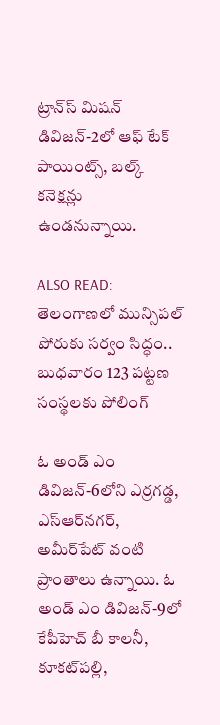ట్రాన్‌స్ మిష‌న్ డివిజ‌న్-2లో ఆఫ్ టేక్ పాయింట్స్, బల్క్ క‌నెక్ష‌న్లు ఉండనున్నాయి.

ALSO READ: తెలంగాణలో మున్సిపల్ పోరుకు సర్వం సిద్ధం.. బుధవారం 123 పట్టణ సంస్థలకు పోలింగ్

ఓ అండ్ ఎం డివిజ‌న్-6లోని ఎర్ర‌గ‌డ్డ‌, ఎస్‌ఆర్‌న‌గ‌ర్, అమీర్‌పేట్ వంటి ప్రాంతాలు ఉన్నాయి. ఓ అండ్ ఎం డివిజ‌న్-9లో కేపీహెచ్ బీ కాల‌నీ, కూక‌ట్‌ప‌ల్లి,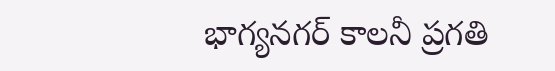భాగ్యనగర్ కాలనీ ప్రగతి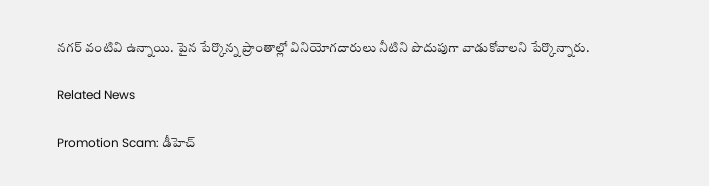నగర్ వంటివి ఉన్నాయి. పైన పేర్కొన్న ప్రాంతాల్లో వినియోగ‌దారులు నీటిని పొదుపుగా వాడుకోవాలని పేర్కొన్నారు.

Related News

Promotion Scam: డీహెచ్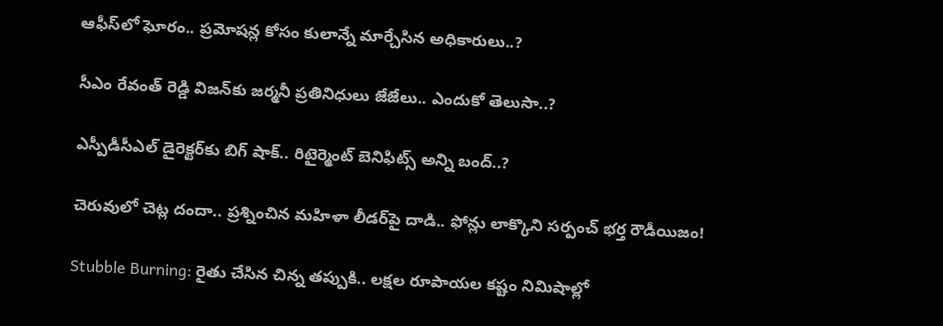ఆఫీస్‌లో ఘోరం.. ప్రమోషన్ల కోసం కులాన్నే మార్చేసిన అధికారులు..?

సీఎం రేవంత్ రెడ్డి విజన్‌కు జర్మనీ ప్రతినిధులు జేజేలు.. ఎందుకో తెలుసా..?

ఎస్పీడీసీఎల్ డైరెక్టర్‌కు బిగ్ షాక్.. రిటైర్మెంట్ బెనిఫిట్స్ అన్ని బంద్..?

చెరువులో చెట్ల దందా.. ప్రశ్నించిన మహిళా లీడర్‌పై దాడి.. ఫోన్లు లాక్కొని సర్పంచ్ భర్త రౌడీయిజం!

Stubble Burning: రైతు చేసిన చిన్న తప్పుకి.. లక్షల రూపాయల కష్టం నిమిషాల్లో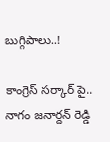బుగ్గిపాలు..!

కాంగ్రెస్ సర్కార్‌ పై.. నాగం జనార్దన్ రెడ్డి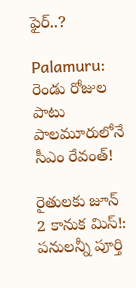ఫైర్..?

Palamuru: రెండు రోజుల పాటు పాలమూరులోనే సీఎం రేవంత్!

రైతులకు జూన్ 2 కానుక మిస్!: పనులన్నీ పూర్తి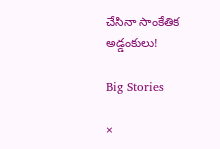చేసినా సాంకేతిక అడ్డంకులు!

Big Stories

×